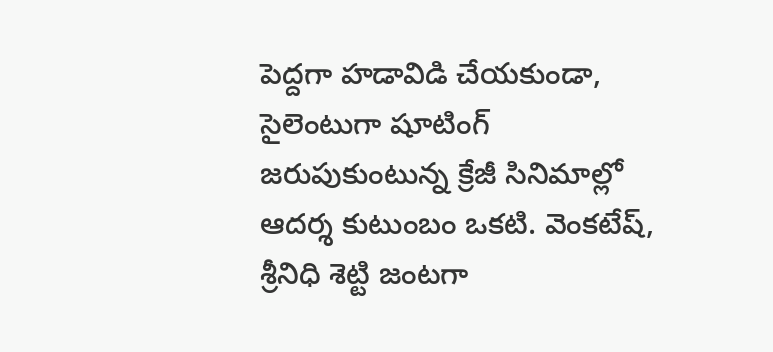పెద్దగా హడావిడి చేయకుండా, సైలెంటుగా షూటింగ్ జరుపుకుంటున్న క్రేజీ సినిమాల్లో ఆదర్శ కుటుంబం ఒకటి. వెంకటేష్, శ్రీనిధి శెట్టి జంటగా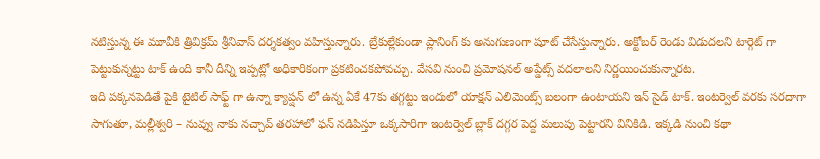నటిస్తున్న ఈ మూవీకి త్రివిక్రమ్ శ్రీనివాస్ దర్శకత్వం వహిస్తున్నారు. బ్రేకుల్లేకుండా ప్లానింగ్ కు అనుగుణంగా షూట్ చేసేస్తున్నారు. అక్టోబర్ రెండు విడుదలని టార్గెట్ గా పెట్టుకున్నట్టు టాక్ ఉంది కానీ దీన్ని ఇప్పట్లో అధికారికంగా ప్రకటించకపోవచ్చు. వేసవి నుంచి ప్రమోషనల్ అప్డేట్స్ వదలాలని నిర్ణయించుకున్నారట.
ఇది పక్కనపెడితే పైకి టైటిల్ సాఫ్ట్ గా ఉన్నా క్యాప్షన్ లో ఉన్న ఏకే 47కు తగ్గట్టు ఇందులో యాక్షన్ ఎలిమెంట్స్ బలంగా ఉంటాయని ఇన్ సైడ్ టాక్. ఇంటర్వెల్ వరకు సరదాగా సాగుతూ, మల్లీశ్వరి – నువ్వు నాకు నచ్చావ్ తరహాలో ఫన్ నడిపిస్తూ ఒక్కసారిగా ఇంటర్వెల్ బ్లాక్ దగ్గర పెద్ద మలుపు పెట్టారని వినికిడి. ఇక్కడి నుంచి కథా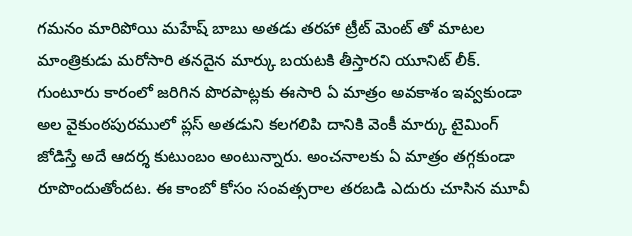గమనం మారిపోయి మహేష్ బాబు అతడు తరహా ట్రీట్ మెంట్ తో మాటల మాంత్రికుడు మరోసారి తనదైన మార్కు బయటకి తీస్తారని యూనిట్ లీక్.
గుంటూరు కారంలో జరిగిన పొరపాట్లకు ఈసారి ఏ మాత్రం అవకాశం ఇవ్వకుండా అల వైకుంఠపురములో ప్లస్ అతడుని కలగలిపి దానికి వెంకీ మార్కు టైమింగ్ జోడిస్తే అదే ఆదర్శ కుటుంబం అంటున్నారు. అంచనాలకు ఏ మాత్రం తగ్గకుండా రూపొందుతోందట. ఈ కాంబో కోసం సంవత్సరాల తరబడి ఎదురు చూసిన మూవీ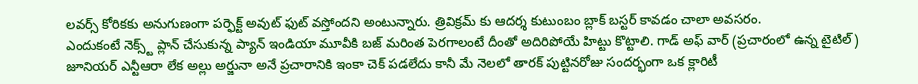లవర్స్ కోరికకు అనుగుణంగా పర్ఫెక్ట్ అవుట్ ఫుట్ వస్తోందని అంటున్నారు. త్రివిక్రమ్ కు ఆదర్శ కుటుంబం బ్లాక్ బస్టర్ కావడం చాలా అవసరం.
ఎందుకంటే నెక్స్ట్ ప్లాన్ చేసుకున్న ప్యాన్ ఇండియా మూవీకి బజ్ మరింత పెరగాలంటే దీంతో అదిరిపోయే హిట్టు కొట్టాలి. గాడ్ అఫ్ వార్ (ప్రచారంలో ఉన్న టైటిల్) జూనియర్ ఎన్టీఆరా లేక అల్లు అర్జునా అనే ప్రచారానికి ఇంకా చెక్ పడలేదు కానీ మే నెలలో తారక్ పుట్టినరోజు సందర్భంగా ఒక క్లారిటీ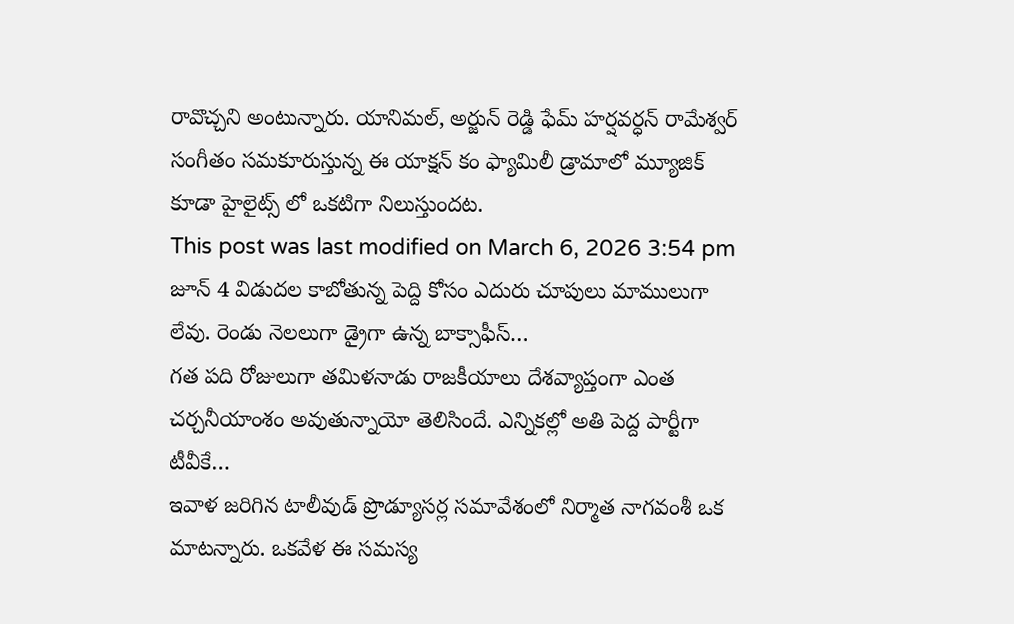రావొచ్చని అంటున్నారు. యానిమల్, అర్జున్ రెడ్డి ఫేమ్ హర్షవర్ధన్ రామేశ్వర్ సంగీతం సమకూరుస్తున్న ఈ యాక్షన్ కం ఫ్యామిలీ డ్రామాలో మ్యూజిక్ కూడా హైలైట్స్ లో ఒకటిగా నిలుస్తుందట.
This post was last modified on March 6, 2026 3:54 pm
జూన్ 4 విడుదల కాబోతున్న పెద్ది కోసం ఎదురు చూపులు మాములుగా లేవు. రెండు నెలలుగా డ్రైగా ఉన్న బాక్సాఫీస్…
గత పది రోజులుగా తమిళనాడు రాజకీయాలు దేశవ్యాప్తంగా ఎంత చర్చనీయాంశం అవుతున్నాయో తెలిసిందే. ఎన్నికల్లో అతి పెద్ద పార్టీగా టీవీకే…
ఇవాళ జరిగిన టాలీవుడ్ ప్రొడ్యూసర్ల సమావేశంలో నిర్మాత నాగవంశీ ఒక మాటన్నారు. ఒకవేళ ఈ సమస్య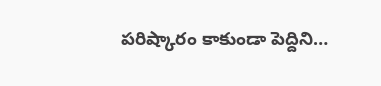పరిష్కారం కాకుండా పెద్దిని…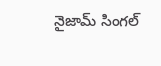నైజామ్ సింగల్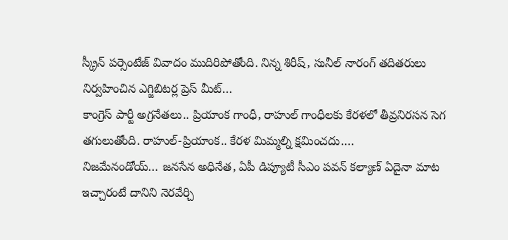స్క్రీన్ పర్సెంటేజ్ వివాదం ముదిరిపోతోంది. నిన్న శిరీష్, సునీల్ నారంగ్ తదితరులు నిర్వహించిన ఎగ్జిబిటర్ల ప్రెస్ మీట్…
కాంగ్రెస్ పార్టీ అగ్రనేతలు.. ప్రియాంక గాంధీ, రాహుల్ గాంధీలకు కేరళలో తీవ్రనిరసన సెగ తగులుతోంది. రాహుల్-ప్రియాంక.. కేరళ మిమ్మల్ని క్షమించదు.…
నిజమేనండోయ్… జనసేన అధినేత, ఏపీ డిప్యూటీ సీఎం పవన్ కల్యాణ్ ఏదైనా మాట ఇచ్చారంటే దానిని నెరవేర్చి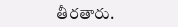తీరతారు.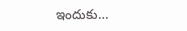ఇందుకు…